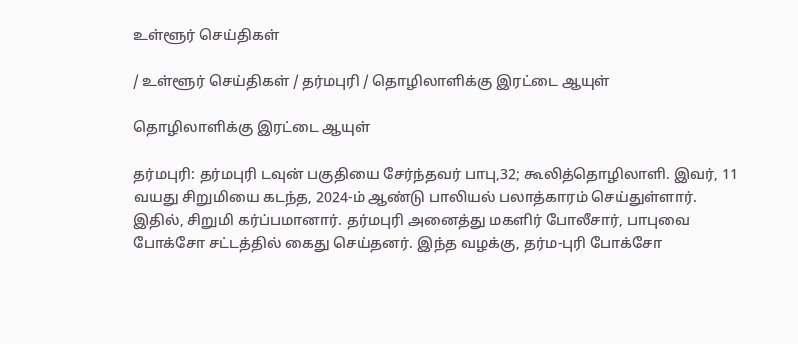உள்ளூர் செய்திகள்

/ உள்ளூர் செய்திகள் / தர்மபுரி / தொழிலாளிக்கு இரட்டை ஆயுள்

தொழிலாளிக்கு இரட்டை ஆயுள்

தர்மபுரி: தர்மபுரி டவுன் பகுதியை சேர்ந்தவர் பாபு,32; கூலித்தொழிலாளி. இவர், 11 வயது சிறுமியை கடந்த, 2024-ம் ஆண்டு பாலியல் பலாத்காரம் செய்துள்ளார். இதில், சிறுமி கர்ப்பமானார். தர்மபுரி அனைத்து மகளிர் போலீசார், பாபுவை போக்சோ சட்டத்தில் கைது செய்தனர். இந்த வழக்கு, தர்ம-புரி போக்சோ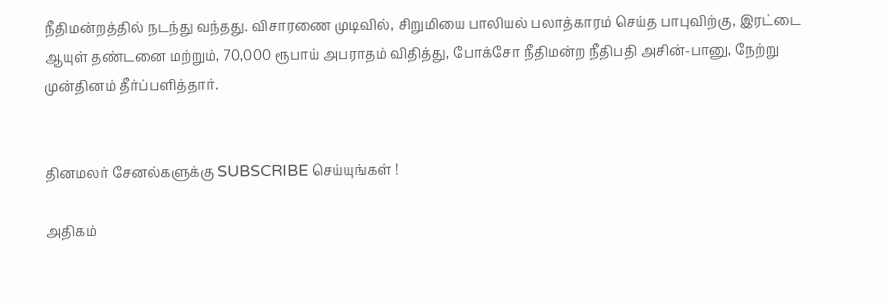நீதிமன்றத்தில் நடந்து வந்தது. விசாரணை முடிவில், சிறுமியை பாலியல் பலாத்காரம் செய்த பாபுவிற்கு, இரட்டை ஆயுள் தண்டனை மற்றும், 70,000 ரூபாய் அபராதம் விதித்து, போக்சோ நீதிமன்ற நீதிபதி அசின்-பானு, நேற்று முன்தினம் தீர்ப்பளித்தார்.


தினமலர் சேனல்களுக்கு SUBSCRIBE செய்யுங்கள் !

அதிகம்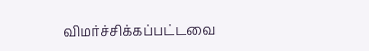விமர்ச்சிக்கப்பட்டவை